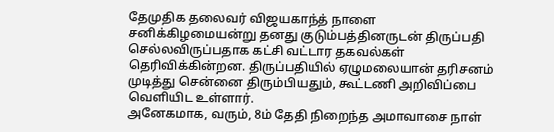தேமுதிக தலைவர் விஜயகாந்த் நாளை சனிக்கிழமையன்று தனது குடும்பத்தினருடன் திருப்பதி செல்லவிருப்பதாக கட்சி வட்டார தகவல்கள் தெரிவிக்கின்றன. திருப்பதியில் ஏழுமலையான் தரிசனம் முடித்து சென்னை திரும்பியதும், கூட்டணி அறிவிப்பை வெளியிட உள்ளார்.
அனேகமாக, வரும், 8ம் தேதி நிறைந்த அமாவாசை நாள்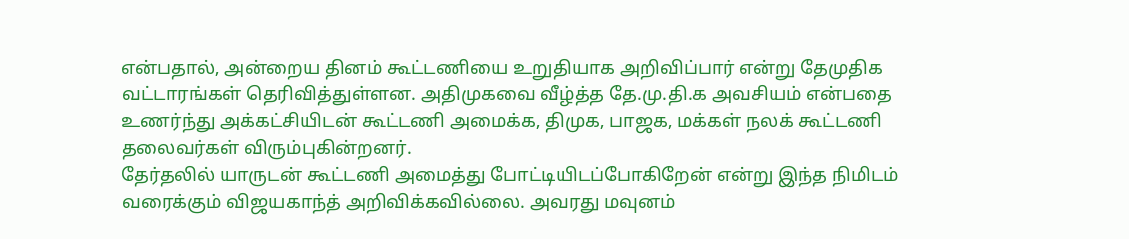என்பதால், அன்றைய தினம் கூட்டணியை உறுதியாக அறிவிப்பார் என்று தேமுதிக வட்டாரங்கள் தெரிவித்துள்ளன. அதிமுகவை வீழ்த்த தே.மு.தி.க அவசியம் என்பதை உணர்ந்து அக்கட்சியிடன் கூட்டணி அமைக்க, திமுக, பாஜக, மக்கள் நலக் கூட்டணி தலைவர்கள் விரும்புகின்றனர்.
தேர்தலில் யாருடன் கூட்டணி அமைத்து போட்டியிடப்போகிறேன் என்று இந்த நிமிடம் வரைக்கும் விஜயகாந்த் அறிவிக்கவில்லை. அவரது மவுனம்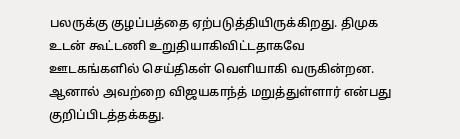பலருக்கு குழப்பத்தை ஏற்படுத்தியிருக்கிறது. திமுக உடன் கூட்டணி உறுதியாகிவிட்டதாகவே ஊடகங்களில் செய்திகள் வெளியாகி வருகின்றன. ஆனால் அவற்றை விஜயகாந்த் மறுத்துள்ளார் என்பது குறிப்பிடத்தக்கது.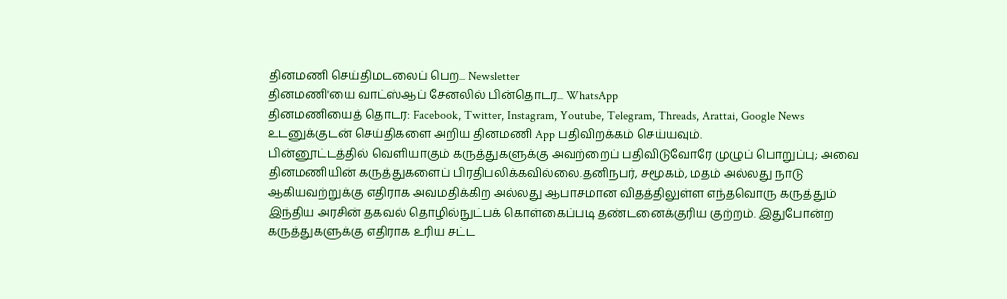தினமணி செய்திமடலைப் பெற... Newsletter
தினமணி'யை வாட்ஸ்ஆப் சேனலில் பின்தொடர... WhatsApp
தினமணியைத் தொடர: Facebook, Twitter, Instagram, Youtube, Telegram, Threads, Arattai, Google News
உடனுக்குடன் செய்திகளை அறிய தினமணி App பதிவிறக்கம் செய்யவும்.
பின்னூட்டத்தில் வெளியாகும் கருத்துகளுக்கு அவற்றைப் பதிவிடுவோரே முழுப் பொறுப்பு; அவை தினமணியின் கருத்துகளைப் பிரதிபலிக்கவில்லை.தனிநபர், சமூகம், மதம் அல்லது நாடு ஆகியவற்றுக்கு எதிராக அவமதிக்கிற அல்லது ஆபாசமான விதத்திலுள்ள எந்தவொரு கருத்தும் இந்திய அரசின் தகவல் தொழில்நுட்பக் கொள்கைப்படி தண்டனைக்குரிய குற்றம். இதுபோன்ற கருத்துகளுக்கு எதிராக உரிய சட்ட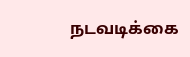நடவடிக்கை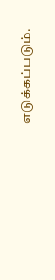எடுக்கப்படும்.